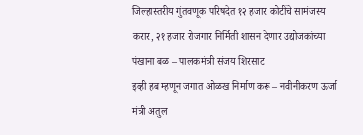जिल्हास्तरीय गुंतवणूक परिषदेत १२ हजार कोटींचे सामंजस्य करार, २१ हजार रोजगार निर्मिती शासन देणार उद्योजकांच्या पंखाना बळ – पालकमंत्री संजय शिरसाट
इव्ही हब म्हणून जगात ओळख निर्माण करू – नवीनीकरण ऊर्जा मंत्री अतुल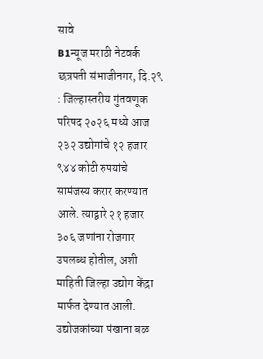सावे
B1न्यूज मराठी नेटवर्क
छत्रपती संभाजीनगर, दि.२९ : जिल्हास्तरीय गुंतवणूक परिषद २०२६ मध्ये आज २३२ उद्योगांचे १२ हजार ९४४ कोटी रुपयांचे सामंजस्य करार करण्यात आले. त्याद्वारे २१ हजार ३०६ जणांना रोजगार उपलब्ध होतील, अशी माहिती जिल्हा उद्योग केंद्रा मार्फत देण्यात आली.
उद्योजकांच्या पंखाना बळ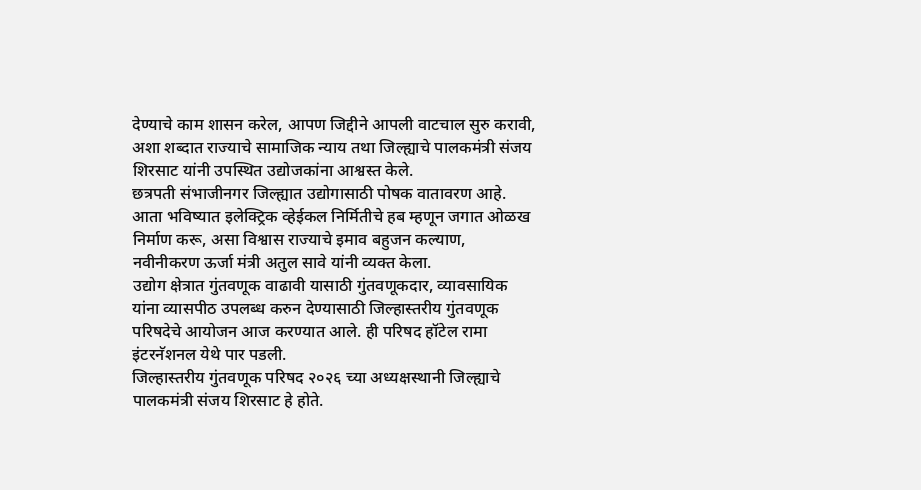देण्याचे काम शासन करेल, आपण जिद्दीने आपली वाटचाल सुरु करावी, अशा शब्दात राज्याचे सामाजिक न्याय तथा जिल्ह्याचे पालकमंत्री संजय शिरसाट यांनी उपस्थित उद्योजकांना आश्वस्त केले.
छत्रपती संभाजीनगर जिल्ह्यात उद्योगासाठी पोषक वातावरण आहे. आता भविष्यात इलेक्ट्रिक व्हेईकल निर्मितीचे हब म्हणून जगात ओळख निर्माण करू, असा विश्वास राज्याचे इमाव बहुजन कल्याण, नवीनीकरण ऊर्जा मंत्री अतुल सावे यांनी व्यक्त केला.
उद्योग क्षेत्रात गुंतवणूक वाढावी यासाठी गुंतवणूकदार, व्यावसायिक यांना व्यासपीठ उपलब्ध करुन देण्यासाठी जिल्हास्तरीय गुंतवणूक परिषदेचे आयोजन आज करण्यात आले. ही परिषद हॉटेल रामा इंटरनॅशनल येथे पार पडली.
जिल्हास्तरीय गुंतवणूक परिषद २०२६ च्या अध्यक्षस्थानी जिल्ह्याचे पालकमंत्री संजय शिरसाट हे होते.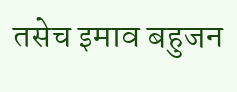तसेच इमाव बहुजन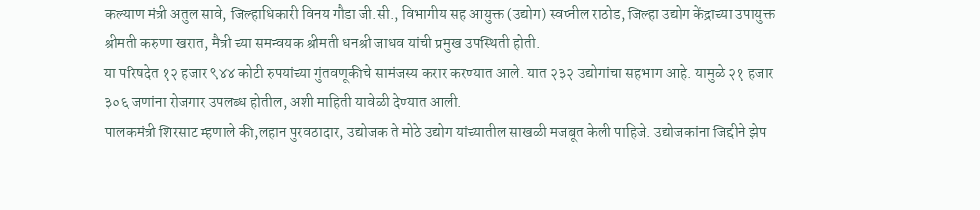कल्याण मंत्री अतुल सावे, जिल्हाधिकारी विनय गौडा जी.सी., विभागीय सह आयुक्त (उद्योग) स्वप्नील राठोड, जिल्हा उद्योग केंद्राच्या उपायुक्त श्रीमती करुणा खरात, मैत्री च्या समन्वयक श्रीमती धनश्री जाधव यांची प्रमुख उपस्थिती होती.
या परिषदेत १२ हजार ९४४ कोटी रुपयांच्या गुंतवणूकीचे सामंजस्य करार करण्यात आले. यात २३२ उद्योगांचा सहभाग आहे. यामुळे २१ हजार ३०६ जणांना रोजगार उपलब्ध होतील, अशी माहिती यावेळी देण्यात आली.
पालकमंत्री शिरसाट म्हणाले की,लहान पुरवठादार, उद्योजक ते मोठे उद्योग यांच्यातील साखळी मजबूत केली पाहिजे. उद्योजकांना जिद्दीने झेप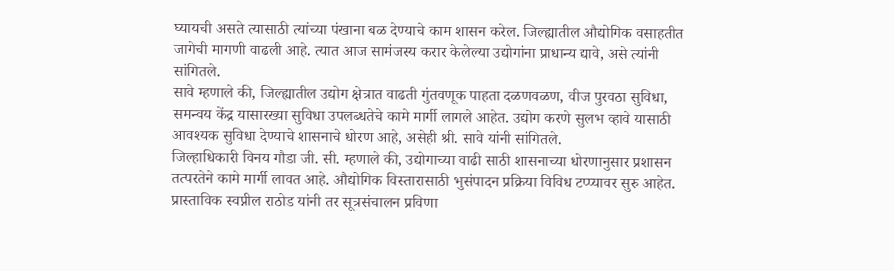घ्यायची असते त्यासाठी त्यांच्या पंखाना बळ देण्याचे काम शासन करेल. जिल्ह्यातील औद्योगिक वसाहतीत जागेची मागणी वाढली आहे. त्यात आज सामंजस्य करार केलेल्या उद्योगांना प्राधान्य द्यावे, असे त्यांनी सांगितले.
सावे म्हणाले की, जिल्ह्यातील उद्योग क्षेत्रात वाढती गुंतवणूक पाहता दळणवळण, वीज पुरवठा सुविधा, समन्वय केंद्र यासारख्या सुविधा उपलब्धतेचे कामे मार्गी लागले आहेत. उद्योग करणे सुलभ व्हावे यासाठी आवश्यक सुविधा देण्याचे शासनाचे धोरण आहे, असेही श्री. सावे यांनी सांगितले.
जिल्हाधिकारी विनय गौडा जी. सी. म्हणाले की, उद्योगाच्या वाढी साठी शासनाच्या धोरणानुसार प्रशासन तत्परतेने कामे मार्गी लावत आहे. औद्योगिक विस्तारासाठी भुसंपादन प्रक्रिया विविध टप्प्यावर सुरु आहेत. प्रास्ताविक स्वप्नील राठोड यांनी तर सूत्रसंचालन प्रविणा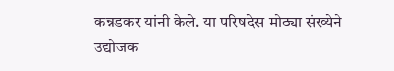कन्नडकर यांनी केले. या परिषदेस मोठ्या संख्येने उद्योजक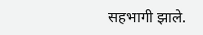सहभागी झाले.